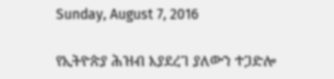Sunday, August 7, 2016

የኢትዮጵያ ሕዝብ እያደረገ ያለውን ተጋድሎ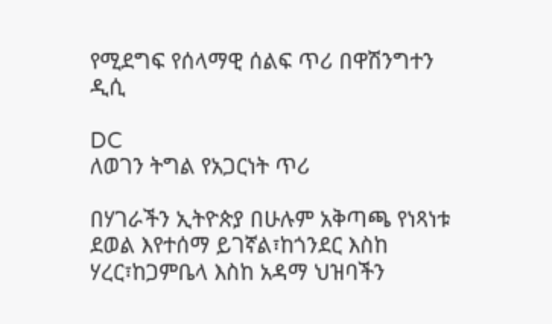የሚደግፍ የሰላማዊ ሰልፍ ጥሪ በዋሽንግተን ዲሲ

DC
ለወገን ትግል የአጋርነት ጥሪ

በሃገራችን ኢትዮጵያ በሁሉም አቅጣጫ የነጻነቱ ደወል እየተሰማ ይገኛል፣ከጎንደር እስከ ሃረር፣ከጋምቤላ እስከ አዳማ ህዝባችን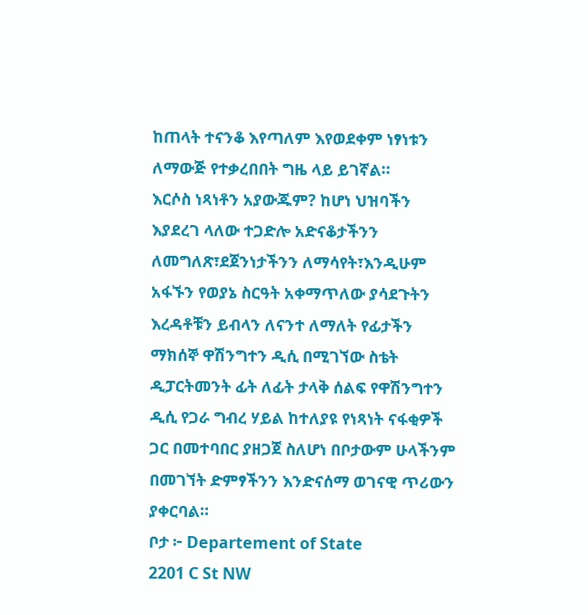ከጠላት ተናንቆ እየጣለም እየወደቀም ነፃነቱን ለማውጅ የተቃረበበት ግዜ ላይ ይገኛል።
እርሶስ ነጻነቶን አያውጁም? ከሆነ ህዝባችን እያደረገ ላለው ተጋድሎ አድናቆታችንን ለመግለጽ፣ደጀንነታችንን ለማሳየት፣እንዲሁም አፋኙን የወያኔ ስርዓት አቀማጥለው ያሳደጉትን እረዳቶቹን ይብላን ለናንተ ለማለት የፊታችን ማክሰኞ ዋሽንግተን ዲሲ በሚገኘው ስቴት ዲፓርትመንት ፊት ለፊት ታላቅ ሰልፍ የዋሽንግተን ዲሲ የጋራ ግብረ ሃይል ከተለያዩ የነጻነት ናፋቂዎች ጋር በመተባበር ያዘጋጀ ስለሆነ በቦታውም ሁላችንም በመገኘት ድምፃችንን እንድናሰማ ወገናዊ ጥሪውን ያቀርባል።
ቦታ ፦ Departement of State
2201 C St NW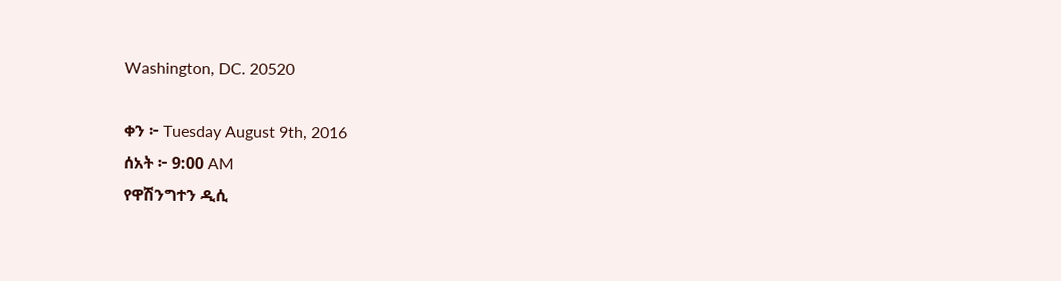Washington, DC. 20520

ቀን ፦ Tuesday August 9th, 2016
ሰአት ፦ 9:00 AM
የዋሽንግተን ዲሲ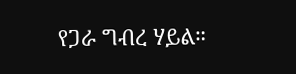የጋራ ግብረ ሃይል።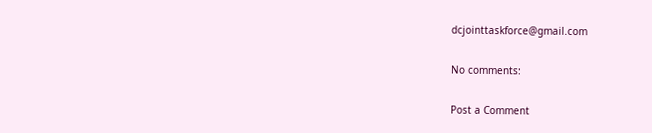dcjointtaskforce@gmail.com

No comments:

Post a Comment